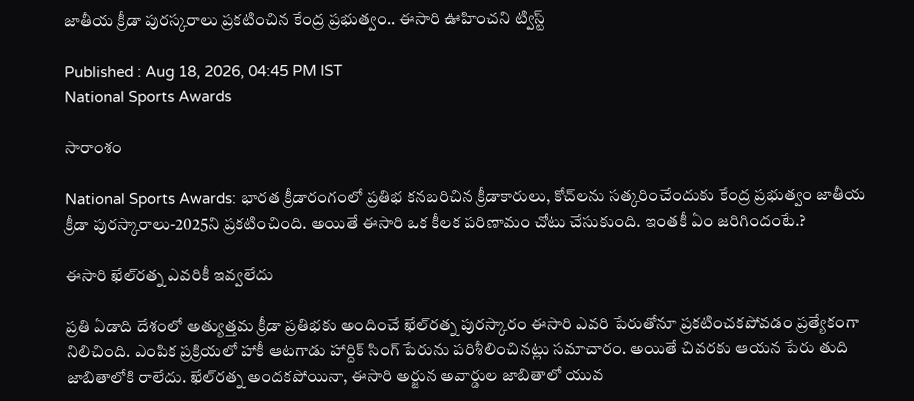జాతీయ క్రీడా పురస్క‌రాలు ప్ర‌క‌టించిన కేంద్ర ప్ర‌భుత్వం.. ఈసారి ఊహించ‌ని ట్విస్ట్

Published : Aug 18, 2026, 04:45 PM IST
National Sports Awards

సారాంశం

National Sports Awards: భారత క్రీడారంగంలో ప్రతిభ కనబరిచిన క్రీడాకారులు, కోచ్‌లను సత్కరించేందుకు కేంద్ర ప్రభుత్వం జాతీయ క్రీడా పురస్కారాలు-2025ని ప్ర‌క‌టించింది. అయితే ఈసారి ఒక కీల‌క పరిణామం చోటు చేసుకుంది. ఇంత‌కీ ఏం జ‌రిగిందంటే.?

ఈసారి ఖేల్‌రత్న ఎవ‌రికీ ఇవ్వ‌లేదు

ప్రతి ఏడాది దేశంలో అత్యుత్తమ క్రీడా ప్రతిభకు అందించే ఖేల్‌రత్న పురస్కారం ఈసారి ఎవరి పేరుతోనూ ప్రకటించకపోవడం ప్రత్యేకంగా నిలిచింది. ఎంపిక ప్రక్రియలో హాకీ ఆటగాడు హార్దిక్ సింగ్ పేరును పరిశీలించినట్లు సమాచారం. అయితే చివరకు ఆయన పేరు తుది జాబితాలోకి రాలేదు. ఖేల్‌రత్న అందకపోయినా, ఈసారి అర్జున అవార్డుల జాబితాలో యువ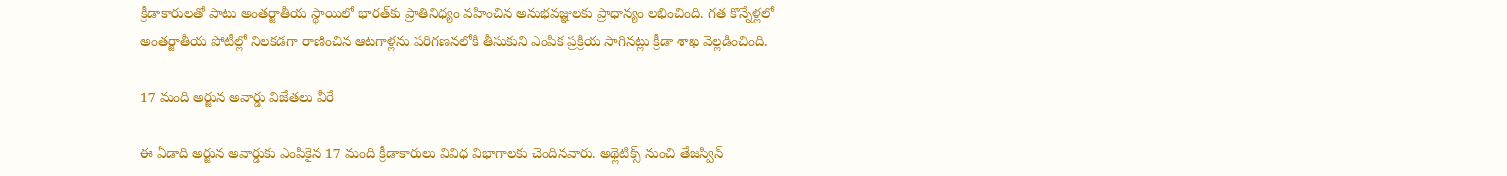క్రీడాకారులతో పాటు అంతర్జాతీయ స్థాయిలో భారత్‌కు ప్రాతినిధ్యం వహించిన అనుభవజ్ఞులకు ప్రాధాన్యం లభించింది. గత కొన్నేళ్లలో అంతర్జాతీయ పోటీల్లో నిలకడగా రాణించిన ఆటగాళ్లను పరిగణనలోకి తీసుకుని ఎంపిక ప్రక్రియ సాగినట్లు క్రీడా శాఖ వెల్లడించింది.

17 మంది అర్జున అవార్డు విజేతలు వీరే

ఈ ఏడాది అర్జున అవార్డుకు ఎంపికైన 17 మంది క్రీడాకారులు వివిధ విభాగాలకు చెందినవారు. అథ్లెటిక్స్ నుంచి తేజస్విన్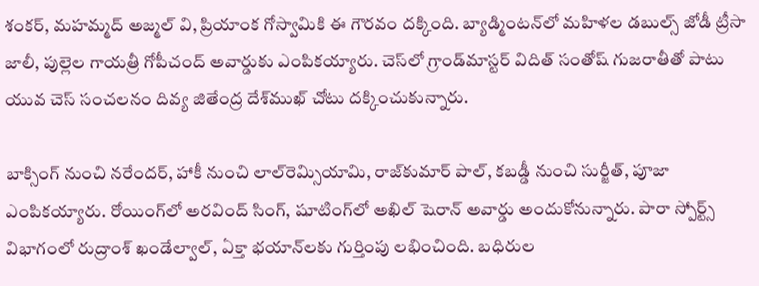శంకర్, మహమ్మద్ అజ్మల్ వి, ప్రియాంక గోస్వామికి ఈ గౌరవం దక్కింది. బ్యాడ్మింటన్‌లో మహిళల డబుల్స్ జోడీ ట్రీసా జాలీ, పుల్లెల గాయత్రీ గోపీచంద్ అవార్డుకు ఎంపికయ్యారు. చెస్‌లో గ్రాండ్‌మాస్టర్ విదిత్ సంతోష్ గుజరాతీతో పాటు యువ చెస్ సంచలనం దివ్య జితేంద్ర దేశ్‌ముఖ్ చోటు దక్కించుకున్నారు.

బాక్సింగ్ నుంచి నరేందర్, హాకీ నుంచి లాల్‌రెమ్సియామి, రాజ్‌కుమార్ పాల్, కబడ్డీ నుంచి సుర్జీత్, పూజా ఎంపికయ్యారు. రోయింగ్‌లో అరవింద్ సింగ్, షూటింగ్‌లో అఖిల్ షెరాన్ అవార్డు అందుకోనున్నారు. పారా స్పోర్ట్స్ విభాగంలో రుద్రాంశ్ ఖండేల్వాల్, ఏక్తా భయాన్‌లకు గుర్తింపు లభించింది. బధిరుల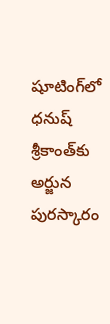షూటింగ్‌లో ధనుష్ శ్రీకాంత్‌కు అర్జున పురస్కారం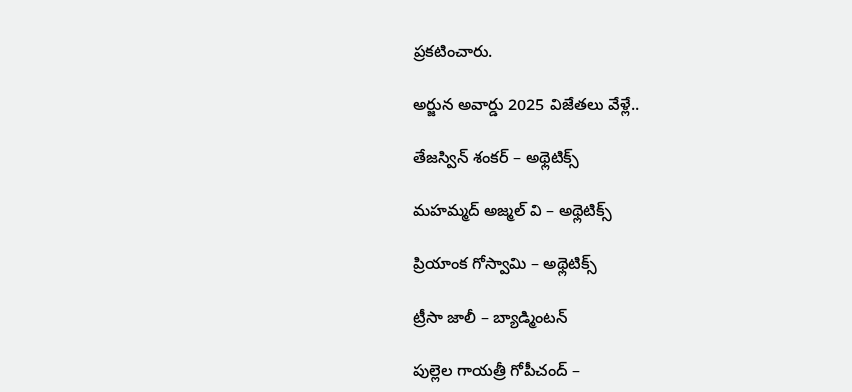ప్రకటించారు.

అర్జున అవార్డు 2025 విజేతలు వేళ్లే..

తేజస్విన్ శంకర్ – అథ్లెటిక్స్

మహమ్మద్ అజ్మల్ వి – అథ్లెటిక్స్

ప్రియాంక గోస్వామి – అథ్లెటిక్స్

ట్రీసా జాలీ – బ్యాడ్మింటన్

పుల్లెల గాయత్రీ గోపీచంద్ –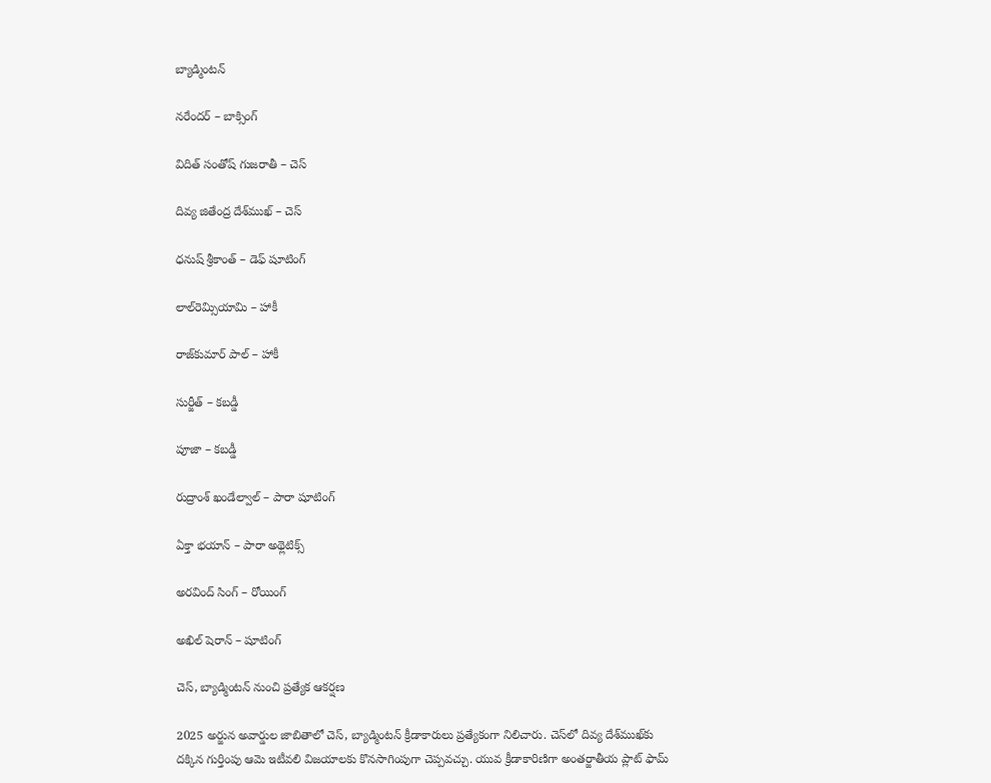బ్యాడ్మింటన్

నరేందర్ – బాక్సింగ్

విదిత్ సంతోష్ గుజరాతీ – చెస్

దివ్య జితేంద్ర దేశ్‌ముఖ్ – చెస్

ధనుష్ శ్రీకాంత్ – డెఫ్ షూటింగ్

లాల్‌రెమ్సియామి – హాకీ

రాజ్‌కుమార్ పాల్ – హాకీ

సుర్జీత్ – కబడ్డీ

పూజా – కబడ్డీ

రుద్రాంశ్ ఖండేల్వాల్ – పారా షూటింగ్

ఏక్తా భయాన్ – పారా అథ్లెటిక్స్

అరవింద్ సింగ్ – రోయింగ్

అఖిల్ షెరాన్ – షూటింగ్

చెస్, బ్యాడ్మింటన్ నుంచి ప్రత్యేక ఆకర్షణ

2025 అర్జున అవార్డుల జాబితాలో చెస్, బ్యాడ్మింటన్ క్రీడాకారులు ప్రత్యేకంగా నిలిచారు. చెస్‌లో దివ్య దేశ్‌ముఖ్‌కు దక్కిన గుర్తింపు ఆమె ఇటీవలి విజయాలకు కొనసాగింపుగా చెప్పవచ్చు. యువ క్రీడాకారిణిగా అంతర్జాతీయ ప్లాట్ ఫామ్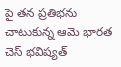పై తన ప్రతిభను చాటుకున్న ఆమె భారత చెస్ భవిష్యత్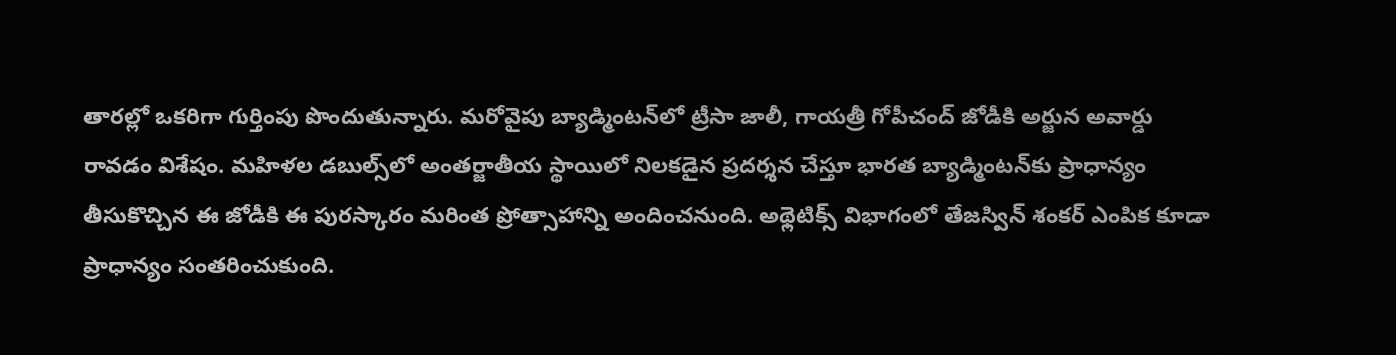తారల్లో ఒకరిగా గుర్తింపు పొందుతున్నారు. మరోవైపు బ్యాడ్మింటన్‌లో ట్రీసా జాలీ, గాయత్రీ గోపీచంద్ జోడీకి అర్జున అవార్డు రావడం విశేషం. మహిళల డబుల్స్‌లో అంతర్జాతీయ స్థాయిలో నిలకడైన ప్రదర్శన చేస్తూ భారత బ్యాడ్మింటన్‌కు ప్రాధాన్యం తీసుకొచ్చిన ఈ జోడీకి ఈ పురస్కారం మరింత ప్రోత్సాహాన్ని అందించనుంది. అథ్లెటిక్స్ విభాగంలో తేజస్విన్ శంకర్ ఎంపిక కూడా ప్రాధాన్యం సంతరించుకుంది.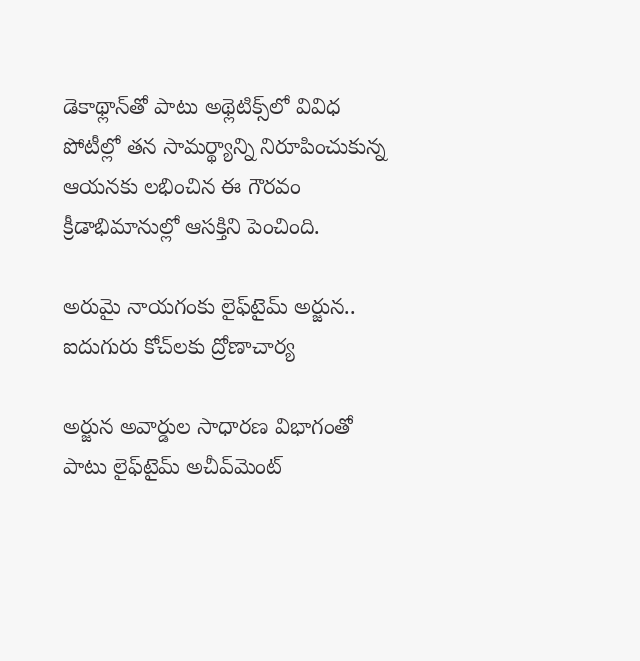డెకాథ్లాన్‌తో పాటు అథ్లెటిక్స్‌లో వివిధ పోటీల్లో తన సామర్థ్యాన్ని నిరూపించుకున్న ఆయనకు లభించిన ఈ గౌరవం క్రీడాభిమానుల్లో ఆసక్తిని పెంచింది.

అరుమై నాయగంకు లైఫ్‌టైమ్ అర్జున.. ఐదుగురు కోచ్‌లకు ద్రోణాచార్య

అర్జున అవార్డుల సాధారణ విభాగంతో పాటు లైఫ్‌టైమ్ అచీవ్‌మెంట్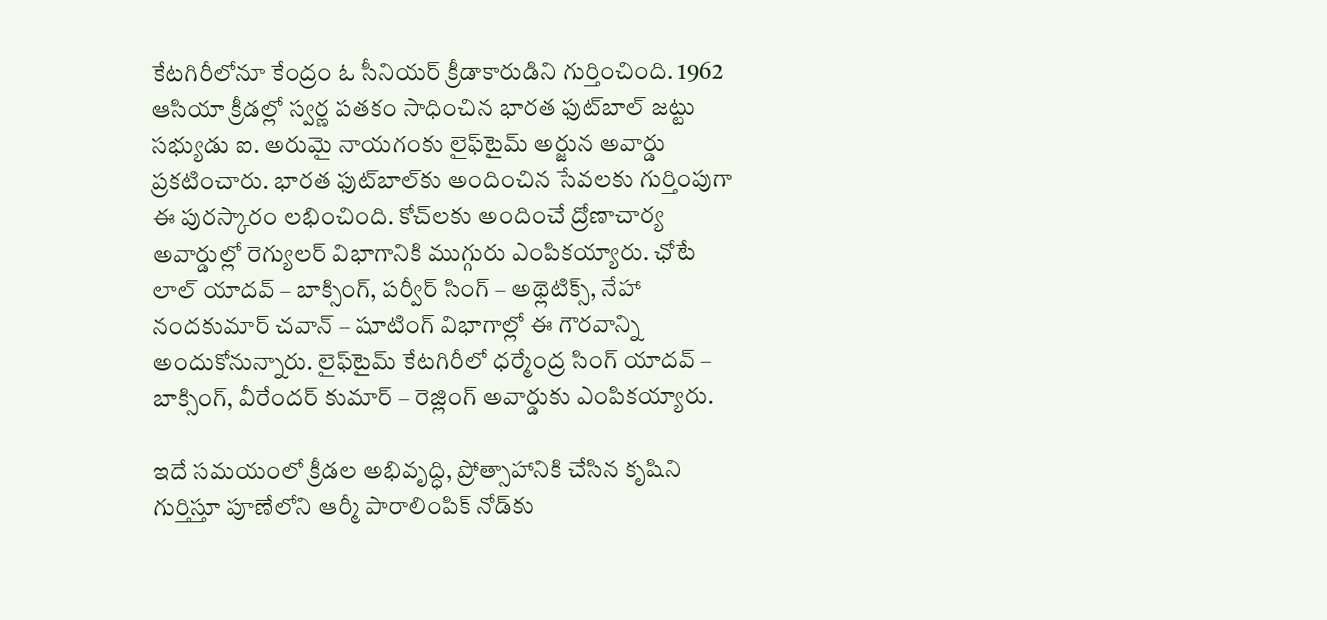కేటగిరీలోనూ కేంద్రం ఓ సీనియర్ క్రీడాకారుడిని గుర్తించింది. 1962 ఆసియా క్రీడల్లో స్వర్ణ పతకం సాధించిన భారత ఫుట్‌బాల్ జట్టు సభ్యుడు ఐ. అరుమై నాయగంకు లైఫ్‌టైమ్ అర్జున అవార్డు ప్రకటించారు. భారత ఫుట్‌బాల్‌కు అందించిన సేవలకు గుర్తింపుగా ఈ పురస్కారం లభించింది. కోచ్‌లకు అందించే ద్రోణాచార్య అవార్డుల్లో రెగ్యులర్ విభాగానికి ముగ్గురు ఎంపికయ్యారు. ఛోటే లాల్ యాదవ్ – బాక్సింగ్, పర్వీర్ సింగ్ – అథ్లెటిక్స్, నేహా నందకుమార్ చవాన్ – షూటింగ్ విభాగాల్లో ఈ గౌరవాన్ని అందుకోనున్నారు. లైఫ్‌టైమ్ కేటగిరీలో ధర్మేంద్ర సింగ్ యాదవ్ – బాక్సింగ్, వీరేందర్ కుమార్ – రెజ్లింగ్ అవార్డుకు ఎంపికయ్యారు.

ఇదే సమయంలో క్రీడల అభివృద్ధి, ప్రోత్సాహానికి చేసిన కృషిని గుర్తిస్తూ పూణేలోని ఆర్మీ పారాలింపిక్ నోడ్‌కు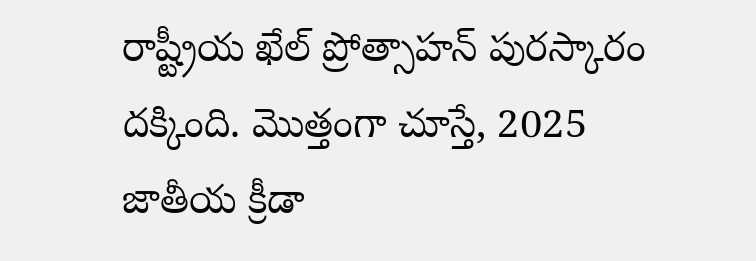రాష్ట్రీయ ఖేల్ ప్రోత్సాహన్ పురస్కారం దక్కింది. మొత్తంగా చూస్తే, 2025 జాతీయ క్రీడా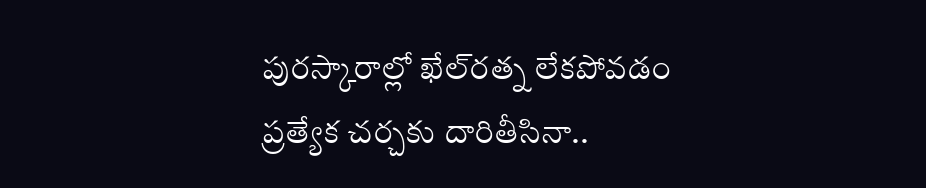పురస్కారాల్లో ఖేల్‌రత్న లేకపోవడం ప్రత్యేక చర్చకు దారితీసినా..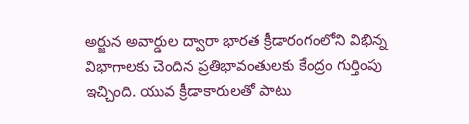అర్జున అవార్డుల ద్వారా భారత క్రీడారంగంలోని విభిన్న విభాగాలకు చెందిన ప్రతిభావంతులకు కేంద్రం గుర్తింపు ఇచ్చింది. యువ క్రీడాకారులతో పాటు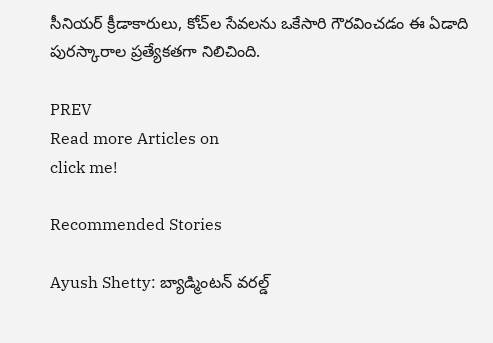సీనియర్ క్రీడాకారులు, కోచ్‌ల సేవలను ఒకేసారి గౌరవించడం ఈ ఏడాది పురస్కారాల ప్రత్యేకతగా నిలిచింది.

PREV
Read more Articles on
click me!

Recommended Stories

Ayush Shetty: బ్యాడ్మింటన్ వరల్డ్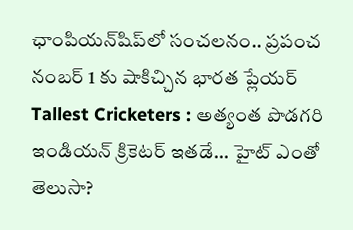ఛాంపియన్‌షిప్‌లో సంచలనం.. ప్రపంచ నంబర్ 1 కు షాకిచ్చిన భారత ప్లేయర్
Tallest Cricketers : అత్యంత పొడగరి ఇండియన్ క్రికెటర్ ఇతడే... హైట్ ఎంతో తెలుసా?